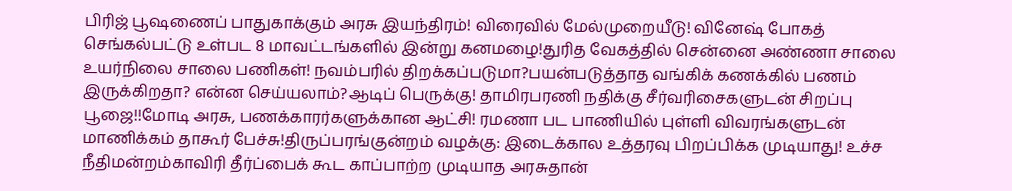பிரிஜ் பூஷணைப் பாதுகாக்கும் அரசு இயந்திரம்! விரைவில் மேல்முறையீடு! வினேஷ் போகத் செங்கல்பட்டு உள்பட 8 மாவட்டங்களில் இன்று கனமழை!துரித வேகத்தில் சென்னை அண்ணா சாலை உயர்நிலை சாலை பணிகள்! நவம்பரில் திறக்கப்படுமா?பயன்படுத்தாத வங்கிக் கணக்கில் பணம் இருக்கிறதா? என்ன செய்யலாம்?ஆடிப் பெருக்கு! தாமிரபரணி நதிக்கு சீர்வரிசைகளுடன் சிறப்பு பூஜை!!மோடி அரசு, பணக்காரர்களுக்கான ஆட்சி! ரமணா பட பாணியில் புள்ளி விவரங்களுடன் மாணிக்கம் தாகூர் பேச்சு!திருப்பரங்குன்றம் வழக்கு: இடைக்கால உத்தரவு பிறப்பிக்க முடியாது! உச்ச நீதிமன்றம்காவிரி தீர்ப்பைக் கூட காப்பாற்ற முடியாத அரசுதான்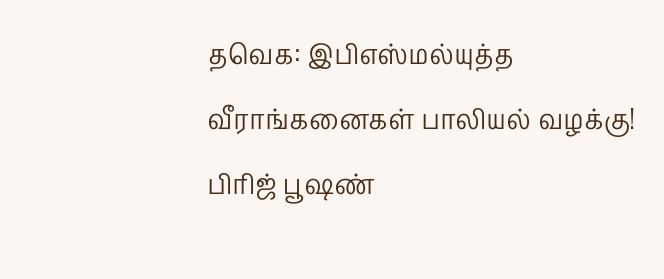தவெக: இபிஎஸ்மல்யுத்த வீராங்கனைகள் பாலியல் வழக்கு! பிரிஜ் பூஷண்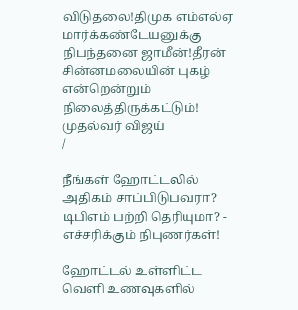விடுதலை!திமுக எம்எல்ஏ மார்க்கண்டேயனுக்கு நிபந்தனை ஜாமீன்!தீரன் சின்னமலையின் புகழ் என்றென்றும் நிலைத்திருக்கட்டும்! முதல்வர் விஜய்
/

நீங்கள் ஹோட்டலில் அதிகம் சாப்பிடுபவரா? டிபிஎம் பற்றி தெரியுமா? - எச்சரிக்கும் நிபுணர்கள்!

ஹோட்டல் உள்ளிட்ட வெளி உணவுகளில்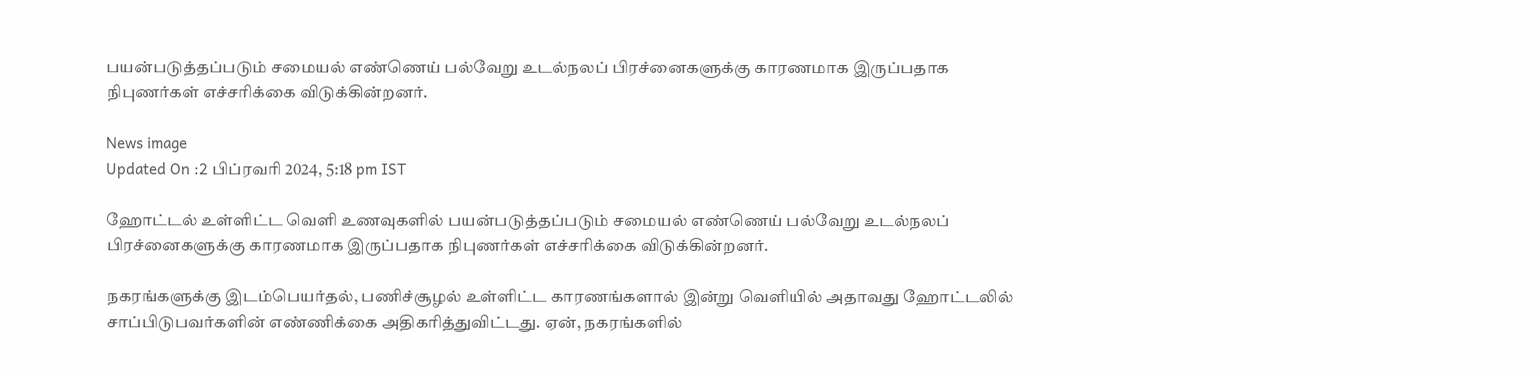பயன்படுத்தப்படும் சமையல் எண்ணெய் பல்வேறு உடல்நலப் பிரச்னைகளுக்கு காரணமாக இருப்பதாக நிபுணர்கள் எச்சரிக்கை விடுக்கின்றனர்.

News image
Updated On :2 பிப்ரவரி 2024, 5:18 pm IST

ஹோட்டல் உள்ளிட்ட வெளி உணவுகளில் பயன்படுத்தப்படும் சமையல் எண்ணெய் பல்வேறு உடல்நலப் பிரச்னைகளுக்கு காரணமாக இருப்பதாக நிபுணர்கள் எச்சரிக்கை விடுக்கின்றனர்.

நகரங்களுக்கு இடம்பெயர்தல், பணிச்சூழல் உள்ளிட்ட காரணங்களால் இன்று வெளியில் அதாவது ஹோட்டலில் சாப்பிடுபவர்களின் எண்ணிக்கை அதிகரித்துவிட்டது. ஏன், நகரங்களில்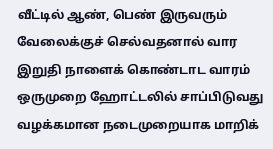வீட்டில் ஆண், பெண் இருவரும் வேலைக்குச் செல்வதனால் வார இறுதி நாளைக் கொண்டாட வாரம் ஒருமுறை ஹோட்டலில் சாப்பிடுவது வழக்கமான நடைமுறையாக மாறிக்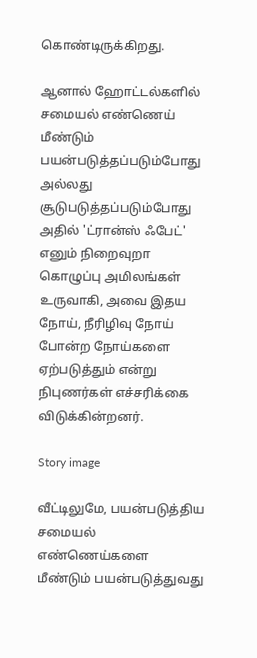கொண்டிருக்கிறது.

ஆனால் ஹோட்டல்களில் சமையல் எண்ணெய் மீண்டும் பயன்படுத்தப்படும்போது அல்லது சூடுபடுத்தப்படும்போது அதில் 'ட்ரான்ஸ் ஃபேட்' எனும் நிறைவுறா கொழுப்பு அமிலங்கள் உருவாகி, அவை இதய நோய், நீரிழிவு நோய் போன்ற நோய்களை ஏற்படுத்தும் என்று நிபுணர்கள் எச்சரிக்கை விடுக்கின்றனர்.

Story image

வீட்டிலுமே, பயன்படுத்திய சமையல் எண்ணெய்களை மீண்டும் பயன்படுத்துவது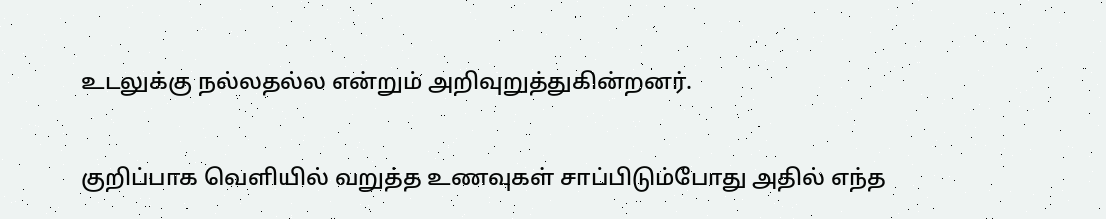உடலுக்கு நல்லதல்ல என்றும் அறிவுறுத்துகின்றனர்.

குறிப்பாக வெளியில் வறுத்த உணவுகள் சாப்பிடும்போது அதில் எந்த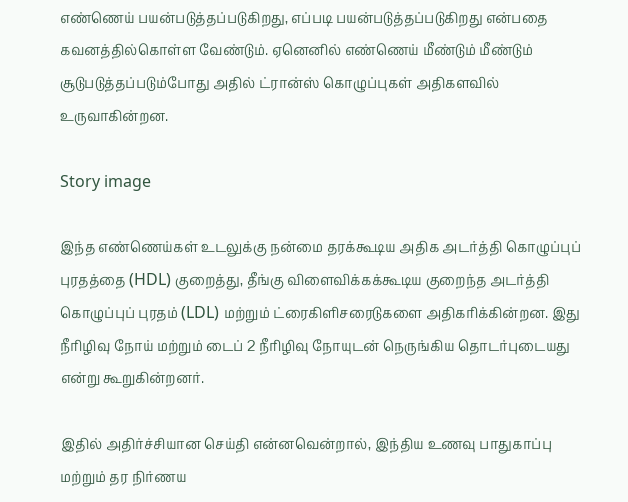எண்ணெய் பயன்படுத்தப்படுகிறது, எப்படி பயன்படுத்தப்படுகிறது என்பதை கவனத்தில்கொள்ள வேண்டும். ஏனெனில் எண்ணெய் மீண்டும் மீண்டும் சூடுபடுத்தப்படும்போது அதில் ட்ரான்ஸ் கொழுப்புகள் அதிகளவில் உருவாகின்றன.

Story image

இந்த எண்ணெய்கள் உடலுக்கு நன்மை தரக்கூடிய அதிக அடர்த்தி கொழுப்புப் புரதத்தை (HDL) குறைத்து, தீங்கு விளைவிக்கக்கூடிய குறைந்த அடர்த்தி கொழுப்புப் புரதம் (LDL) மற்றும் ட்ரைகிளிசரைடுகளை அதிகரிக்கின்றன. இது நீரிழிவு நோய் மற்றும் டைப் 2 நீரிழிவு நோயுடன் நெருங்கிய தொடர்புடையது என்று கூறுகின்றனர்.

இதில் அதிர்ச்சியான செய்தி என்னவென்றால், இந்திய உணவு பாதுகாப்பு மற்றும் தர நிர்ணய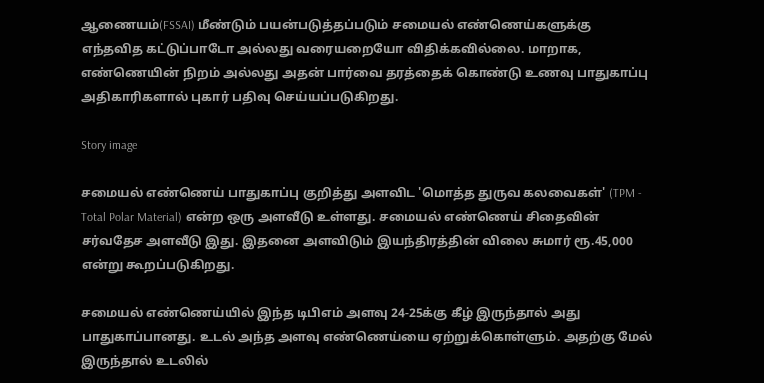ஆணையம்(FSSAI) மீண்டும் பயன்படுத்தப்படும் சமையல் எண்ணெய்களுக்கு எந்தவித கட்டுப்பாடோ அல்லது வரையறையோ விதிக்கவில்லை. மாறாக, எண்ணெயின் நிறம் அல்லது அதன் பார்வை தரத்தைக் கொண்டு உணவு பாதுகாப்பு அதிகாரிகளால் புகார் பதிவு செய்யப்படுகிறது.

Story image

சமையல் எண்ணெய் பாதுகாப்பு குறித்து அளவிட 'மொத்த துருவ கலவைகள்' (TPM - Total Polar Material) என்ற ஒரு அளவீடு உள்ளது. சமையல் எண்ணெய் சிதைவின் சர்வதேச அளவீடு இது. இதனை அளவிடும் இயந்திரத்தின் விலை சுமார் ரூ.45,000 என்று கூறப்படுகிறது.

சமையல் எண்ணெய்யில் இந்த டிபிஎம் அளவு 24-25க்கு கீழ் இருந்தால் அது பாதுகாப்பானது. உடல் அந்த அளவு எண்ணெய்யை ஏற்றுக்கொள்ளும். அதற்கு மேல் இருந்தால் உடலில்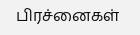பிரச்னைகள்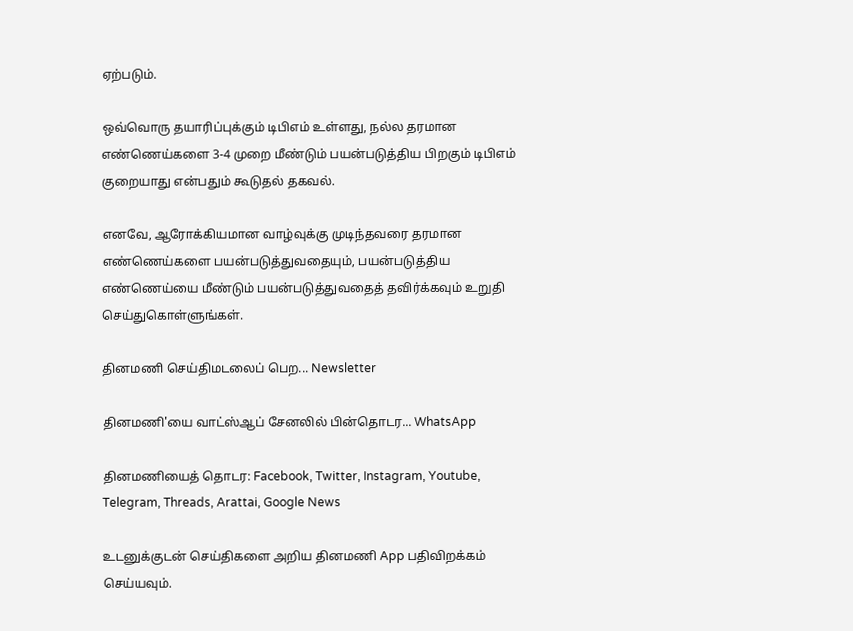ஏற்படும்.

ஒவ்வொரு தயாரிப்புக்கும் டிபிஎம் உள்ளது, நல்ல தரமான எண்ணெய்களை 3-4 முறை மீண்டும் பயன்படுத்திய பிறகும் டிபிஎம் குறையாது என்பதும் கூடுதல் தகவல்.

எனவே, ஆரோக்கியமான வாழ்வுக்கு முடிந்தவரை தரமான எண்ணெய்களை பயன்படுத்துவதையும், பயன்படுத்திய எண்ணெய்யை மீண்டும் பயன்படுத்துவதைத் தவிர்க்கவும் உறுதி செய்துகொள்ளுங்கள்.

தினமணி செய்திமடலைப் பெற... Newsletter

தினமணி'யை வாட்ஸ்ஆப் சேனலில் பின்தொடர... WhatsApp

தினமணியைத் தொடர: Facebook, Twitter, Instagram, Youtube, Telegram, Threads, Arattai, Google News

உடனுக்குடன் செய்திகளை அறிய தினமணி App பதிவிறக்கம் செய்யவும்.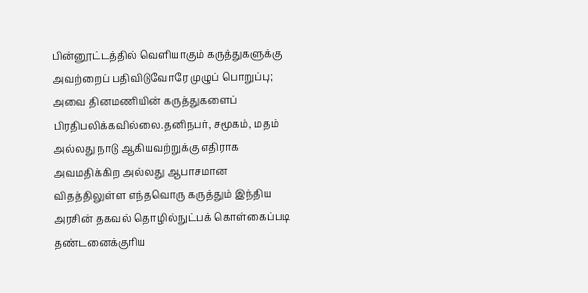பின்னூட்டத்தில் வெளியாகும் கருத்துகளுக்கு அவற்றைப் பதிவிடுவோரே முழுப் பொறுப்பு; அவை தினமணியின் கருத்துகளைப் பிரதிபலிக்கவில்லை.தனிநபர், சமூகம், மதம் அல்லது நாடு ஆகியவற்றுக்கு எதிராக அவமதிக்கிற அல்லது ஆபாசமான விதத்திலுள்ள எந்தவொரு கருத்தும் இந்திய அரசின் தகவல் தொழில்நுட்பக் கொள்கைப்படி தண்டனைக்குரிய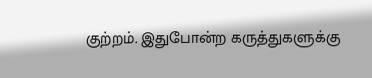குற்றம். இதுபோன்ற கருத்துகளுக்கு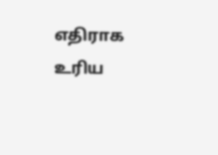எதிராக உரிய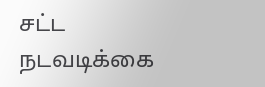சட்ட நடவடிக்கை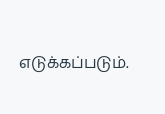எடுக்கப்படும்.